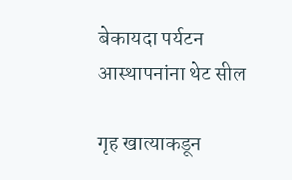बेकायदा पर्यटन आस्थापनांना थेट सील

गृह खात्याकडून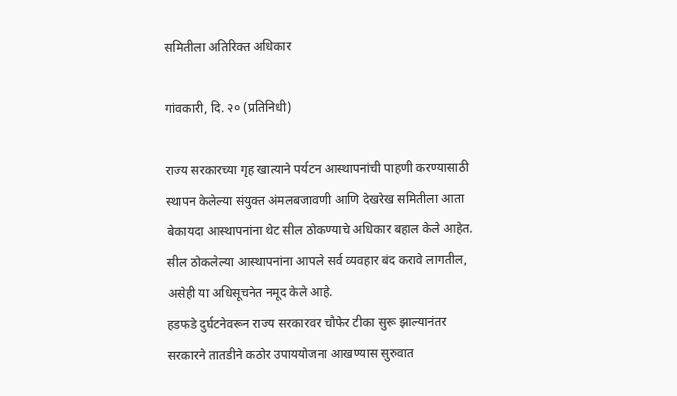समितीला अतिरिक्त अधिकार

गांवकारी, दि. २० (प्रतिनिधी)

राज्य सरकारच्या गृह खात्याने पर्यटन आस्थापनांची पाहणी करण्यासाठी स्थापन केलेल्या संयुक्त अंमलबजावणी आणि देखरेख समितीला आता बेकायदा आस्थापनांना थेट सील ठोकण्याचे अधिकार बहाल केले आहेत. सील ठोकलेल्या आस्थापनांना आपले सर्व व्यवहार बंद करावे लागतील, असेही या अधिसूचनेत नमूद केले आहे.
हडफडे दुर्घटनेवरून राज्य सरकारवर चौफेर टीका सुरू झाल्यानंतर सरकारने तातडीने कठोर उपाययोजना आखण्यास सुरुवात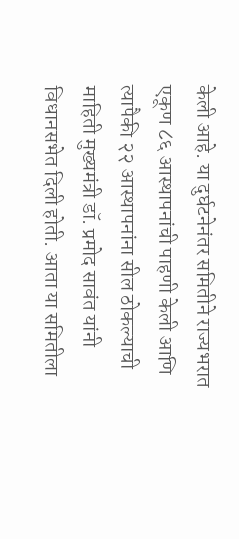केली आहे. या दुर्घटनेनंतर समितीने राज्यभरात एकूण ८६ आस्थापनांची पाहणी केली आणि त्यापैकी २२ आस्थापनांना सील ठोकल्याची माहिती मुख्यमंत्री डॉ. प्रमोद सावंत यांनी विधानसभेत दिली होती. आता या समितीला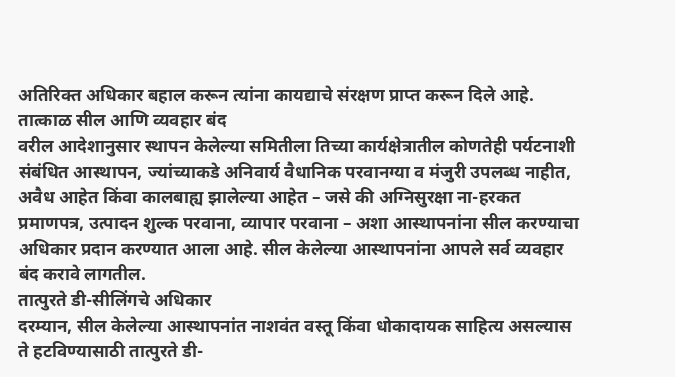अतिरिक्त अधिकार बहाल करून त्यांना कायद्याचे संरक्षण प्राप्त करून दिले आहे.
तात्काळ सील आणि व्यवहार बंद
वरील आदेशानुसार स्थापन केलेल्या समितीला तिच्या कार्यक्षेत्रातील कोणतेही पर्यटनाशी संबंधित आस्थापन, ज्यांच्याकडे अनिवार्य वैधानिक परवानग्या व मंजुरी उपलब्ध नाहीत, अवैध आहेत किंवा कालबाह्य झालेल्या आहेत – जसे की अग्निसुरक्षा ना-हरकत प्रमाणपत्र, उत्पादन शुल्क परवाना, व्यापार परवाना – अशा आस्थापनांना सील करण्याचा अधिकार प्रदान करण्यात आला आहे. सील केलेल्या आस्थापनांना आपले सर्व व्यवहार बंद करावे लागतील.
तात्पुरते डी-सीलिंगचे अधिकार
दरम्यान, सील केलेल्या आस्थापनांत नाशवंत वस्तू किंवा धोकादायक साहित्य असल्यास ते हटविण्यासाठी तात्पुरते डी-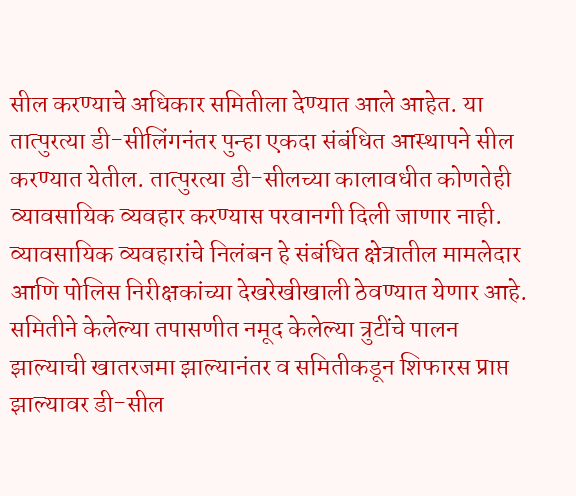सील करण्याचे अधिकार समितीला देण्यात आले आहेत. या तात्पुरत्या डी-सीलिंगनंतर पुन्हा एकदा संबंधित आस्थापने सील करण्यात येतील. तात्पुरत्या डी-सीलच्या कालावधीत कोणतेही व्यावसायिक व्यवहार करण्यास परवानगी दिली जाणार नाही. व्यावसायिक व्यवहारांचे निलंबन हे संबंधित क्षेत्रातील मामलेदार आणि पोलिस निरीक्षकांच्या देखरेखीखाली ठेवण्यात येणार आहे.
समितीने केलेल्या तपासणीत नमूद केलेल्या त्रुटींचे पालन झाल्याची खातरजमा झाल्यानंतर व समितीकडून शिफारस प्राप्त झाल्यावर डी-सील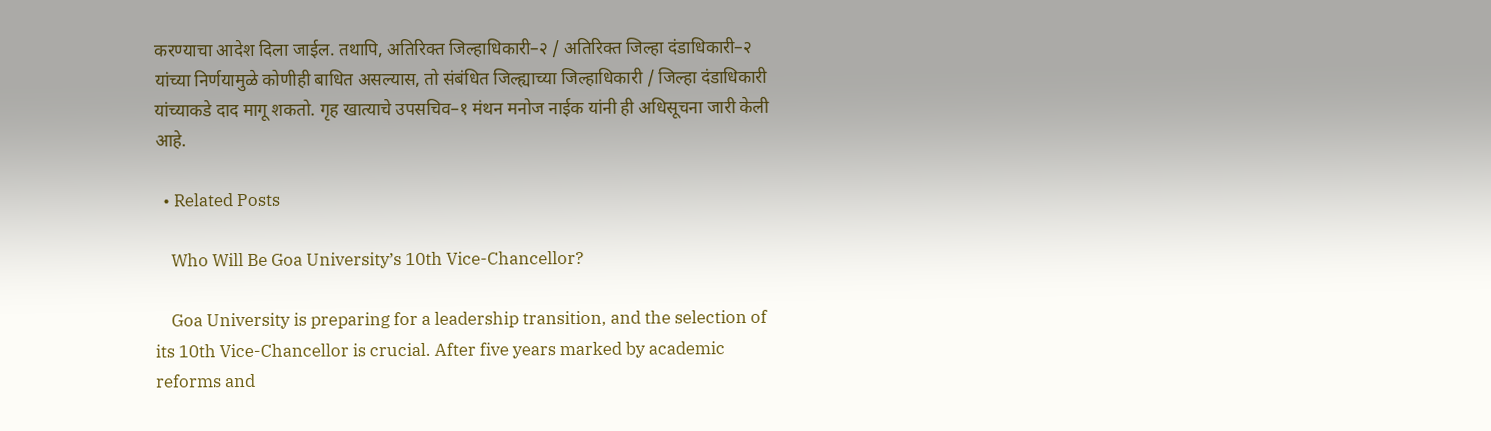करण्याचा आदेश दिला जाईल. तथापि, अतिरिक्त जिल्हाधिकारी–२ / अतिरिक्त जिल्हा दंडाधिकारी–२ यांच्या निर्णयामुळे कोणीही बाधित असल्यास, तो संबंधित जिल्ह्याच्या जिल्हाधिकारी / जिल्हा दंडाधिकारी यांच्याकडे दाद मागू शकतो. गृह खात्याचे उपसचिव–१ मंथन मनोज नाईक यांनी ही अधिसूचना जारी केली आहे.

  • Related Posts

    Who Will Be Goa University’s 10th Vice-Chancellor?

    Goa University is preparing for a leadership transition, and the selection of its 10th Vice-Chancellor is crucial. After five years marked by academic reforms and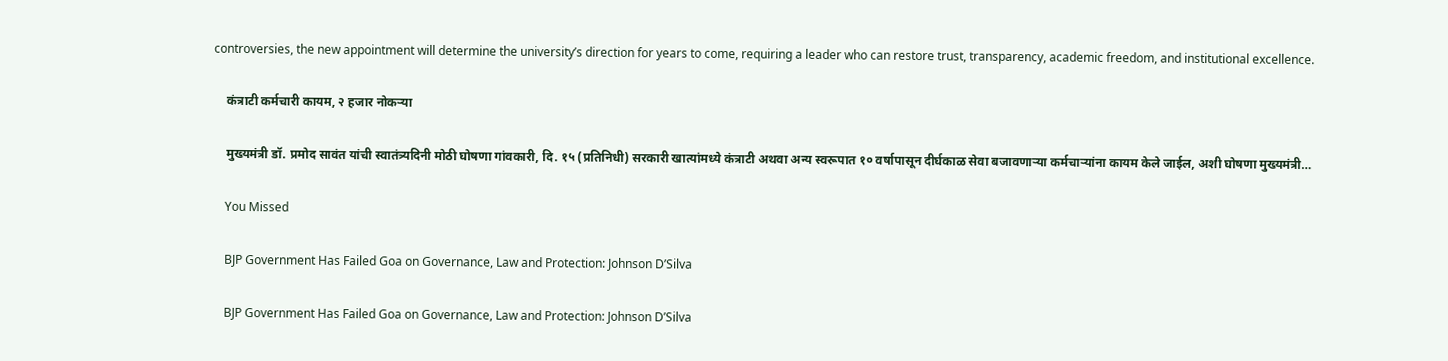controversies, the new appointment will determine the university’s direction for years to come, requiring a leader who can restore trust, transparency, academic freedom, and institutional excellence.

    कंत्राटी कर्मचारी कायम, २ हजार नोकऱ्या

    मुख्यमंत्री डॉ. प्रमोद सावंत यांची स्वातंत्र्यदिनी मोठी घोषणा गांवकारी, दि. १५ (प्रतिनिधी) सरकारी खात्यांमध्ये कंत्राटी अथवा अन्य स्वरूपात १० वर्षापासून दीर्घकाळ सेवा बजावणाऱ्या कर्मचाऱ्यांना कायम केले जाईल, अशी घोषणा मुख्यमंत्री…

    You Missed

    BJP Government Has Failed Goa on Governance, Law and Protection: Johnson D’Silva

    BJP Government Has Failed Goa on Governance, Law and Protection: Johnson D’Silva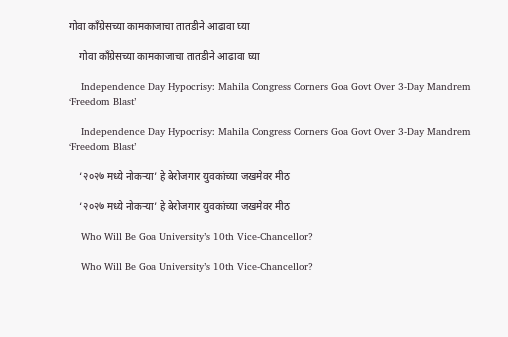गोवा काँग्रेसच्या कामकाजाचा तातडीने आढावा घ्या

    गोवा काँग्रेसच्या कामकाजाचा तातडीने आढावा घ्या

    Independence Day Hypocrisy: Mahila Congress Corners Goa Govt Over 3-Day Mandrem ‘Freedom Blast’

    Independence Day Hypocrisy: Mahila Congress Corners Goa Govt Over 3-Day Mandrem ‘Freedom Blast’

    ‘२०२७ मध्ये नोकऱ्या’ हे बेरोजगार युवकांच्या जखमेवर मीठ

    ‘२०२७ मध्ये नोकऱ्या’ हे बेरोजगार युवकांच्या जखमेवर मीठ

    Who Will Be Goa University’s 10th Vice-Chancellor?

    Who Will Be Goa University’s 10th Vice-Chancellor?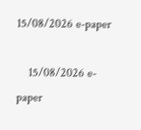15/08/2026 e-paper

    15/08/2026 e-paper